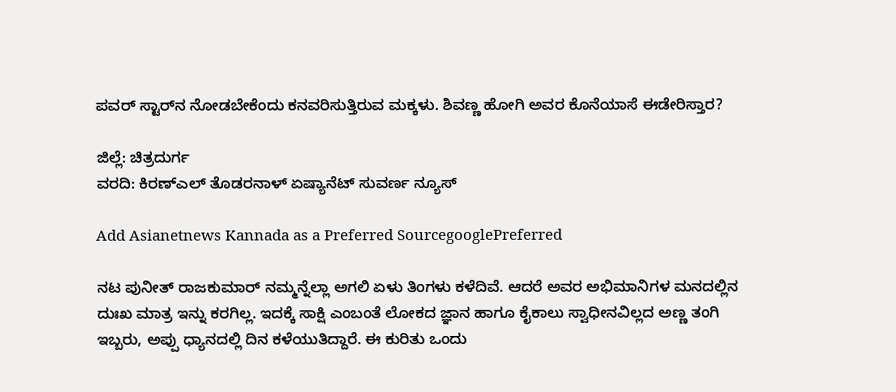ಪವರ್ ಸ್ಟಾರ್‌ನ ನೋಡಬೇಕೆಂದು ಕನವರಿಸುತ್ತಿರುವ ಮಕ್ಕಳು. ಶಿವಣ್ಣ ಹೋಗಿ‌‌ ಅವರ ಕೊನೆಯಾಸೆ ಈಡೇರಿಸ್ತಾರ‌?

ಜಿಲ್ಲೆ: ಚಿತ್ರದುರ್ಗ
ವರದಿ: ಕಿರಣ್ಎಲ್ ತೊಡರನಾಳ್ ಏಷ್ಯಾನೆಟ್ ಸುವರ್ಣ ನ್ಯೂಸ್

Add Asianetnews Kannada as a Preferred SourcegooglePreferred

ನಟ ಪುನೀತ್ ರಾಜಕುಮಾರ್ ನಮ್ಮನ್ನೆಲ್ಲಾ ಅಗಲಿ ಏಳು ತಿಂಗಳು ಕಳೆದಿವೆ. ಆದರೆ ಅವರ ಅಭಿಮಾನಿಗಳ ಮನದಲ್ಲಿನ ದುಃಖ ಮಾತ್ರ ಇ‌ನ್ನು ಕರಗಿಲ್ಲ. ಇದಕ್ಕೆ ಸಾಕ್ಷಿ ಎಂಬಂತೆ ಲೋಕದ ಜ್ಞಾನ ಹಾಗೂ ಕೈಕಾಲು ಸ್ವಾಧೀನವಿಲ್ಲದ ಅಣ್ಣ ತಂಗಿ ಇಬ್ಬರು, ಅಪ್ಪು ಧ್ಯಾನದಲ್ಲಿ ದಿನ ಕಳೆಯುತಿದ್ದಾರೆ. ಈ ಕುರಿತು ಒಂದು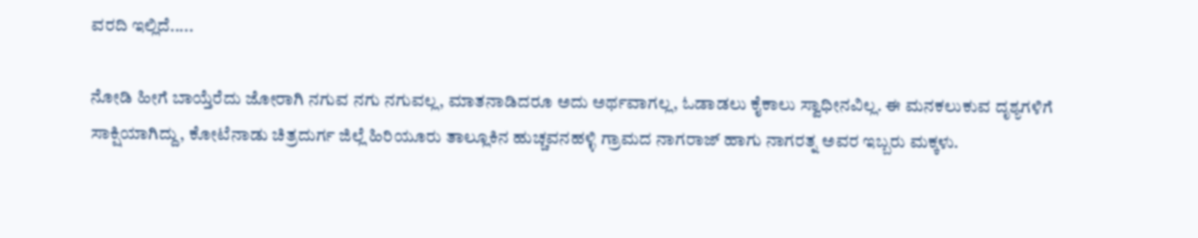ವರದಿ ಇಲ್ಲಿದೆ.....

ನೋಡಿ ಹೀಗೆ ಬಾಯ್ತೆರೆದು ಜೋರಾಗಿ ನಗುವ ನಗು ನಗುವಲ್ಲ, ಮಾತನಾಡಿದರೂ ಅದು ಅರ್ಥವಾಗಲ್ಲ, ಓಡಾಡಲು ಕೈಕಾಲು ಸ್ವಾಧೀನವಿಲ್ಲ. ಈ ಮನಕಲುಕುವ ದೃಶ್ಯಗಳಿಗೆ ಸಾಕ್ಷಿಯಾಗಿದ್ದು, ಕೋಟೆನಾಡು ಚಿತ್ರದುರ್ಗ ಜಿಲ್ಲೆ ಹಿರಿಯೂರು ತಾಲ್ಲೂಕಿನ ಹುಚ್ಚವನಹಳ್ಳಿ ಗ್ರಾಮದ ನಾಗರಾಜ್ ಹಾಗು ನಾಗರತ್ನ ಅವರ ಇಬ್ಬರು ಮಕ್ಕಳು.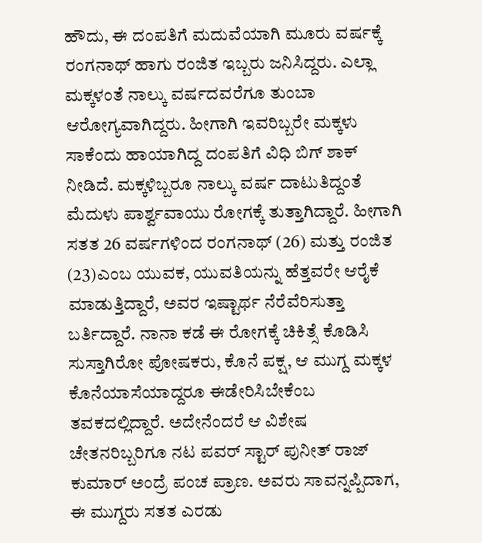ಹೌದು, ಈ ದಂಪತಿಗೆ ಮದುವೆಯಾಗಿ ಮೂರು ವರ್ಷಕ್ಕೆ ರಂಗನಾಥ್ ಹಾಗು ರಂಜಿತ ಇಬ್ಬರು ಜನಿಸಿದ್ದರು. ಎಲ್ಲಾ ಮಕ್ಕಳಂತೆ ನಾಲ್ಕು ವರ್ಷದವರೆಗೂ ತುಂಬಾ ಆರೋಗ್ಯವಾಗಿದ್ದರು. ಹೀಗಾಗಿ ಇವರಿಬ್ಬರೇ‌ ಮಕ್ಕಳು ಸಾಕೆಂದು ಹಾಯಾಗಿದ್ದ ದಂಪತಿಗೆ ವಿಧಿ ಬಿಗ್ ಶಾಕ್ ನೀಡಿದೆ. ಮಕ್ಕಳಿಬ್ಬರೂ ನಾಲ್ಕು ವರ್ಷ ದಾಟುತಿದ್ದಂತೆ ಮೆದುಳು ಪಾರ್ಶ್ವವಾಯು ರೋಗಕ್ಕೆ ತುತ್ತಾಗಿದ್ದಾರೆ. ಹೀಗಾಗಿ ಸತತ 26 ವರ್ಷಗಳಿಂದ ರಂಗನಾಥ್ (26) ಮತ್ತು ರಂಜಿತ (23)ಎಂಬ ಯುವಕ, ಯುವತಿಯನ್ನು ಹೆತ್ತವರೇ ಆರೈಕೆ ಮಾಡುತ್ತಿದ್ದಾರೆ, ಅವರ ಇಷ್ಟಾರ್ಥ ನೆರೆವೆರಿಸುತ್ತಾ ಬರ್ತಿದ್ದಾರೆ. ನಾನಾ ಕಡೆ ಈ ರೋಗಕ್ಕೆ ಚಿಕಿತ್ಸೆ ಕೊಡಿಸಿ ಸುಸ್ತಾಗಿರೋ ಪೋಷಕರು, ಕೊನೆ ಪಕ್ಷ, ಆ ಮುಗ್ದ ಮಕ್ಕಳ ಕೊನೆಯಾಸೆಯಾದ್ದರೂ ಈಡೇರಿಸಿಬೇಕೆಂಬ ತವಕದಲ್ಲಿದ್ದಾರೆ. ಅದೇನೆಂದರೆ ಆ ವಿಶೇಷ ಚೇತನರಿಬ್ಬರಿಗೂ ನಟ ಪವರ್ ಸ್ಟಾರ್ ಪುನೀತ್ ರಾಜ್ ಕುಮಾರ್ ಅಂದ್ರೆ ಪಂಚ ಪ್ರಾಣ. ಅವರು ಸಾವನ್ನಪ್ಪಿದಾಗ, ಈ ಮುಗ್ದರು ಸತತ ಎರಡು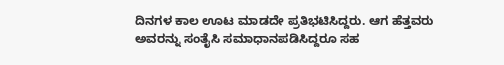ದಿನಗಳ ಕಾಲ ಊಟ ಮಾಡದೇ ಪ್ರತಿಭಟಿಸಿದ್ದರು. ಆಗ ಹೆತ್ತವರು ಅವರನ್ನು ಸಂತೈಸಿ ಸಮಾಧಾನಪಡಿಸಿದ್ದರೂ ಸಹ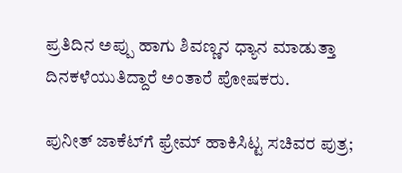ಪ್ರತಿದಿನ ಅಪ್ಪು ಹಾಗು ಶಿವಣ್ಣನ ಧ್ಯಾನ ಮಾಡುತ್ತಾ ದಿನಕಳೆಯುತಿದ್ದಾರೆ ಅಂತಾರೆ ಪೋಷಕರು.

ಪುನೀತ್ ಜಾಕೆಟ್‌ಗೆ ಫ್ರೇಮ್ ಹಾಕಿಸಿಟ್ಟ ಸಚಿವರ ಪುತ್ರ;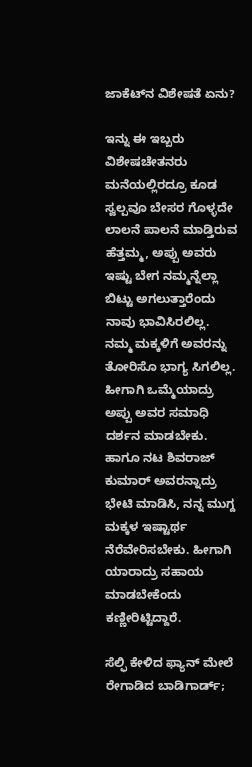ಜಾಕೆಟ್‌ನ ವಿಶೇಷತೆ ಏನು?

ಇನ್ನು ಈ ಇಬ್ಬರು ವಿಶೇಷಚೇತನರು ಮನೆಯಲ್ಲಿರದ್ರೂ ಕೂಡ ಸ್ವಲ್ಪವೂ ಬೇಸರ ಗೊಳ್ಳದೇ ಲಾಲನೆ ಪಾಲನೆ ಮಾಡ್ತಿರುವ ಹೆತ್ತಮ್ಮ, ಅಪ್ಪು ಅವರು ಇಷ್ಟು ಬೇಗ ನಮ್ಮನ್ನೆಲ್ಲಾ ಬಿಟ್ಟು ಅಗಲುತ್ತಾರೆಂದು ನಾವು ಭಾವಿಸಿರಲಿಲ್ಲ‌. ನಮ್ಮ ಮಕ್ಕಳಿಗೆ ಅವರನ್ನು ತೋರಿಸೊ ಭಾಗ್ಯ ಸಿಗಲಿಲ್ಲ. ಹೀಗಾಗಿ ಒಮ್ಮೆಯಾದ್ರು ಅಪ್ಪು ಅವರ ಸಮಾಧಿ ದರ್ಶನ ಮಾಡಬೇಕು. ಹಾಗೂ ನಟ ಶಿವರಾಜ್ ಕುಮಾರ್ ಅವರನ್ನಾದ್ರು ಭೇಟಿ ಮಾಡಿಸಿ, ನನ್ನ ಮುಗ್ದ ಮಕ್ಕಳ ಇಷ್ಟಾರ್ಥ ನೆರೆವೇರಿಸಬೇಕು. ಹೀಗಾಗಿ ಯಾರಾದ್ರು ಸಹಾಯ ಮಾಡಬೇಕೆಂದು ಕಣ್ಣೀರಿಟ್ಟಿದ್ದಾರೆ.

ಸೆಲ್ಫಿ ಕೇಳಿದ ಫ್ಯಾನ್‌ ಮೇಲೆ ರೇಗಾಡಿದ ಬಾಡಿಗಾರ್ಡ್‌;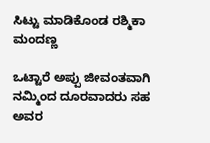ಸಿಟ್ಟು ಮಾಡಿಕೊಂಡ ರಶ್ಮಿಕಾ ಮಂದಣ್ಣ

ಒಟ್ಟಾರೆ ಅಪ್ಪು ಜೀವಂತವಾಗಿ ನಮ್ಮಿಂದ ದೂರವಾದರು ಸಹ ಅವರ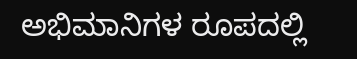ಅಭಿಮಾನಿಗಳ ರೂಪದಲ್ಲಿ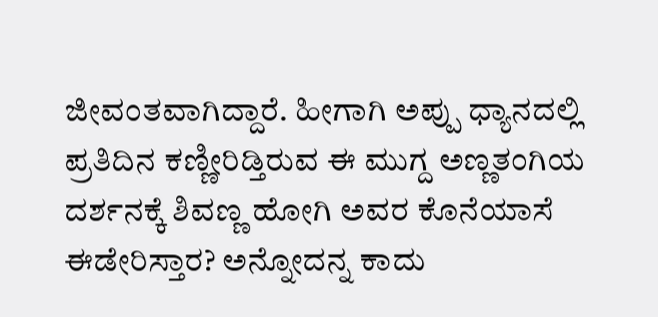ಜೀವಂತವಾಗಿದ್ದಾರೆ. ಹೀಗಾಗಿ ಅಪ್ಪು ಧ್ಯಾನದಲ್ಲಿ ಪ್ರತಿದಿನ ಕಣ್ಣೀರಿಡ್ತಿರುವ ಈ ಮುಗ್ದ ಅಣ್ಣತಂಗಿಯ ದರ್ಶನಕ್ಕೆ ಶಿವಣ್ಣ ಹೋಗಿ‌‌ ಅವರ ಕೊನೆಯಾಸೆ ಈಡೇರಿಸ್ತಾರ‌? ಅನ್ನೋದನ್ನ ಕಾದು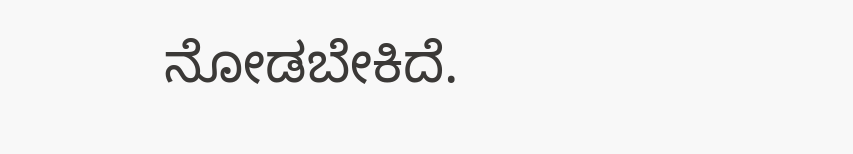ನೋಡಬೇಕಿದೆ.